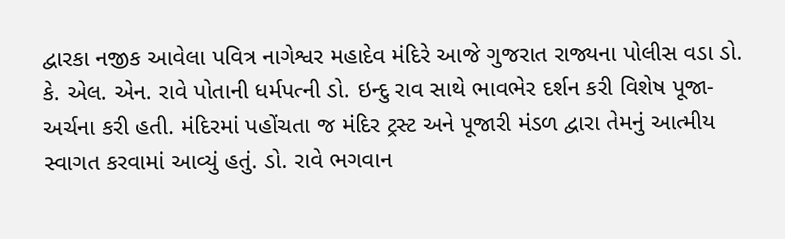દ્વારકા નજીક આવેલા પવિત્ર નાગેશ્વર મહાદેવ મંદિરે આજે ગુજરાત રાજ્યના પોલીસ વડા ડો. કે. એલ. એન. રાવે પોતાની ધર્મપત્ની ડો. ઇન્દુ રાવ સાથે ભાવભેર દર્શન કરી વિશેષ પૂજા-અર્ચના કરી હતી. મંદિરમાં પહોંચતા જ મંદિર ટ્રસ્ટ અને પૂજારી મંડળ દ્વારા તેમનું આત્મીય સ્વાગત કરવામાં આવ્યું હતું. ડો. રાવે ભગવાન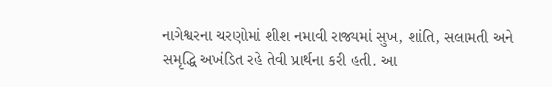નાગેશ્વરના ચરણોમાં શીશ નમાવી રાજ્યમાં સુખ, શાંતિ, સલામતી અને સમૃદ્ધિ અખંડિત રહે તેવી પ્રાર્થના કરી હતી. આ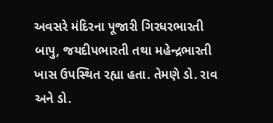અવસરે મંદિરના પૂજારી ગિરધરભારતી બાપુ, જયદીપભારતી તથા મહેન્દ્રભારતી ખાસ ઉપસ્થિત રહ્યા હતા. તેમણે ડો. રાવ અને ડો.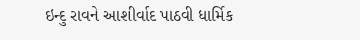ઇન્દુ રાવને આશીર્વાદ પાઠવી ધાર્મિક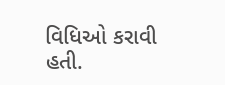વિધિઓ કરાવી હતી.